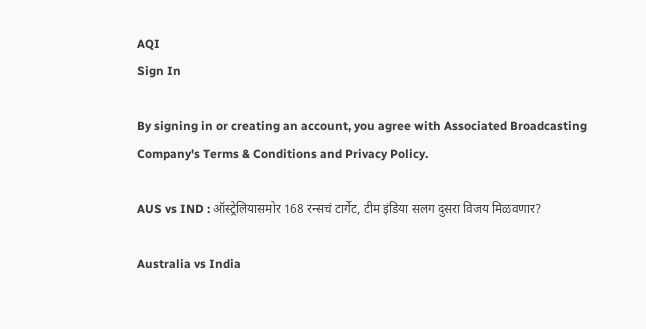AQI
Sign In

By signing in or creating an account, you agree with Associated Broadcasting Company's Terms & Conditions and Privacy Policy.

AUS vs IND : ऑस्ट्रेलियासमोर 168 रन्सचं टार्गेट, टीम इंडिया सलग दुसरा विजय मिळवणार?

Australia vs India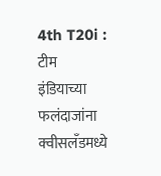4th T20i : टीम इंडियाच्या फलंदाजांना क्वीसलँडमध्ये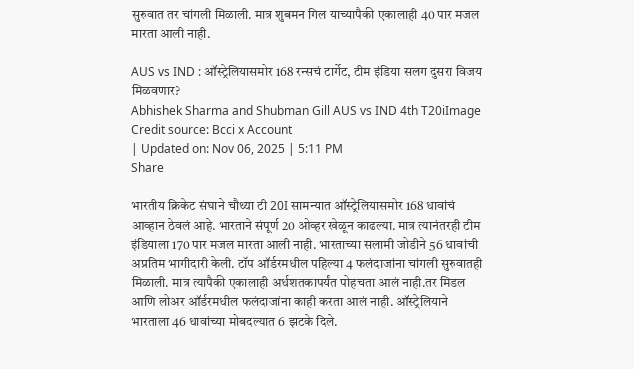सुरुवात तर चांगली मिळाली. मात्र शुबमन गिल याच्यापैकी एकालाही 40 पार मजल मारता आली नाही.

AUS vs IND : ऑस्ट्रेलियासमोर 168 रन्सचं टार्गेट, टीम इंडिया सलग दुसरा विजय मिळवणार?
Abhishek Sharma and Shubman Gill AUS vs IND 4th T20iImage Credit source: Bcci x Account
| Updated on: Nov 06, 2025 | 5:11 PM
Share

भारतीय क्रिकेट संघाने चौथ्या टी 20I सामन्यात ऑस्ट्रेलियासमोर 168 धावांचं आव्हान ठेवलं आहे. भारताने संपूर्ण 20 ओव्हर खेळून काढल्या. मात्र त्यानंतरही टीम इंडियाला 170 पार मजल मारता आली नाही. भारताच्या सलामी जोडीने 56 धावांची अप्रतिम भागीदारी केली. टॉप ऑर्डरमधील पहिल्या 4 फलंदाजांना चांगली सुरुवातही मिळाली. मात्र त्यापैकी एकालाही अर्धशतकापर्यंत पोहचता आलं नाही.तर मिडल आणि लोअर ऑर्डरमधील फलंदाजांना काही करता आलं नाही. ऑस्ट्रेलियाने भारताला 46 धावांच्या मोबदल्यात 6 झटके दिले.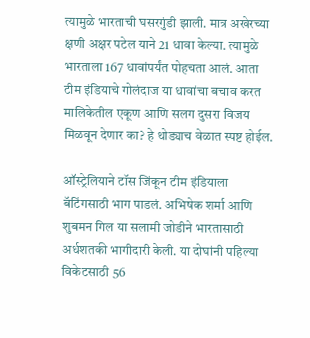त्यामुळे भारताची घसरगुंडी झाली. मात्र अखेरच्या क्षणी अक्षर पटेल याने 21 धावा केल्या. त्यामुळे भारताला 167 धावांपर्यंत पोहचता आलं. आता टीम इंडियाचे गोलंदाज या धावांचा बचाव करत मालिकेतील एकूण आणि सलग दुसरा विजय मिळवून देणार का? हे थोड्याच वेळात स्पष्ट होईल.

ऑस्ट्रेलियाने टॉस जिंकून टीम इंडियाला बॅटिंगसाठी भाग पाडलं. अभिषेक शर्मा आणि शुबमन गिल या सलामी जोडीने भारतासाठी अर्धशतकी भागीदारी केली. या दोघांनी पहिल्या विकेटसाठी 56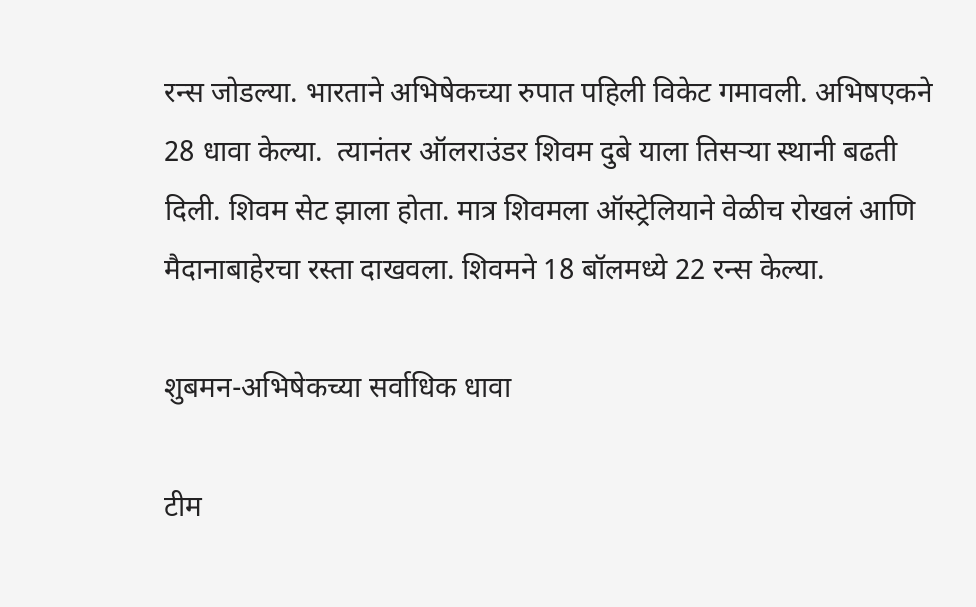रन्स जोडल्या. भारताने अभिषेकच्या रुपात पहिली विकेट गमावली. अभिषएकने 28 धावा केल्या.  त्यानंतर ऑलराउंडर शिवम दुबे याला तिसर्‍या स्थानी बढती दिली. शिवम सेट झाला होता. मात्र शिवमला ऑस्ट्रेलियाने वेळीच रोखलं आणि मैदानाबाहेरचा रस्ता दाखवला. शिवमने 18 बॉलमध्ये 22 रन्स केल्या.

शुबमन-अभिषेकच्या सर्वाधिक धावा

टीम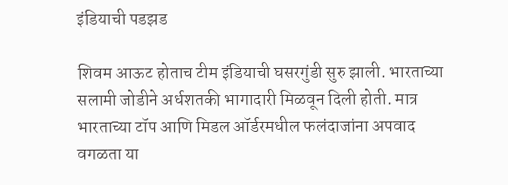इंडियाची पडझड

शिवम आऊट होताच टीम इंडियाची घसरगुंडी सुरु झाली. भारताच्या सलामी जोडीने अर्धशतकी भागादारी मिळवून दिली होती. मात्र भारताच्या टॉप आणि मिडल ऑर्डरमधील फलंदाजांना अपवाद वगळता या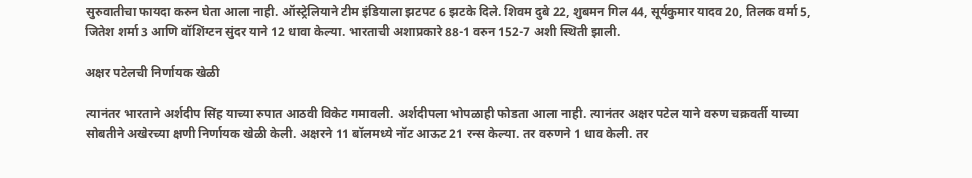सुरुवातीचा फायदा करुन घेता आला नाही. ऑस्ट्रेलियाने टीम इंडियाला झटपट 6 झटके दिले. शिवम दुबे 22, शुबमन गिल 44, सूर्यकुमार यादव 20, तिलक वर्मा 5, जितेश शर्मा 3 आणि वॉशिंग्टन सुंदर याने 12 धावा केल्या. भारताची अशाप्रकारे 88-1 वरुन 152-7 अशी स्थिती झाली.

अक्षर पटेलची निर्णायक खेळी

त्यानंतर भारताने अर्शदीप सिंह याच्या रुपात आठवी विकेट गमावली. अर्शदीपला भोपळाही फोडता आला नाही. त्यानंतर अक्षर पटेल याने वरुण चक्रवर्ती याच्या सोबतीने अखेरच्या क्षणी निर्णायक खेळी केली. अक्षरने 11 बॉलमध्ये नॉट आऊट 21 रन्स केल्या. तर वरुणने 1 धाव केली. तर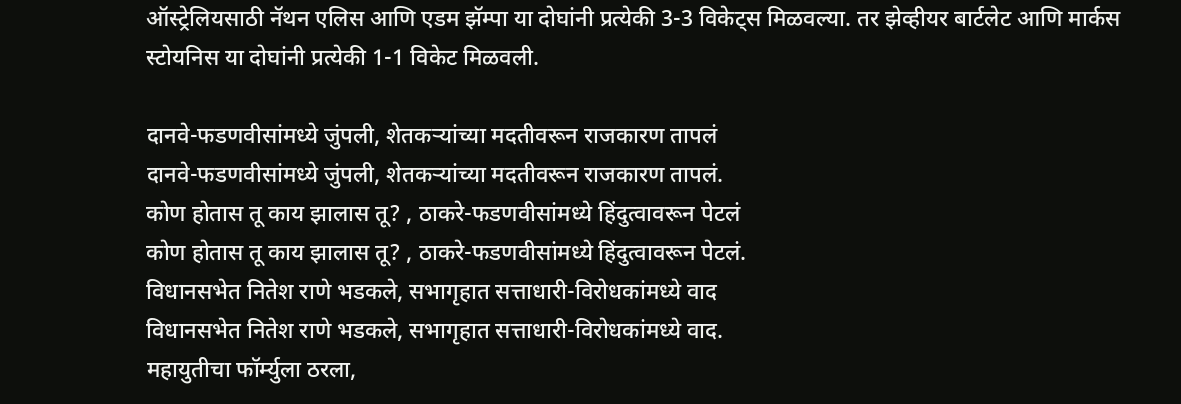ऑस्ट्रेलियसाठी नॅथन एलिस आणि एडम झॅम्पा या दोघांनी प्रत्येकी 3-3 विकेट्स मिळवल्या. तर झेव्हीयर बार्टलेट आणि मार्कस स्टोयनिस या दोघांनी प्रत्येकी 1-1 विकेट मिळवली.

दानवे-फडणवीसांमध्ये जुंपली, शेतकऱ्यांच्या मदतीवरून राजकारण तापलं
दानवे-फडणवीसांमध्ये जुंपली, शेतकऱ्यांच्या मदतीवरून राजकारण तापलं.
कोण होतास तू काय झालास तू? , ठाकरे-फडणवीसांमध्ये हिंदुत्वावरून पेटलं
कोण होतास तू काय झालास तू? , ठाकरे-फडणवीसांमध्ये हिंदुत्वावरून पेटलं.
विधानसभेत नितेश राणे भडकले, सभागृहात सत्ताधारी-विरोधकांमध्ये वाद
विधानसभेत नितेश राणे भडकले, सभागृहात सत्ताधारी-विरोधकांमध्ये वाद.
महायुतीचा फॉर्म्युला ठरला,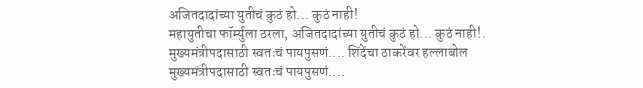अजितदादांच्या युतीचं कुठं हो... कुठं नाही!
महायुतीचा फॉर्म्युला ठरला, अजितदादांच्या युतीचं कुठं हो... कुठं नाही!.
मुख्यमंत्रीपदासाठी स्वतःचं पायपुसणं.... शिंदेंचा ठाकरेंवर हल्लाबोल
मुख्यमंत्रीपदासाठी स्वतःचं पायपुसणं....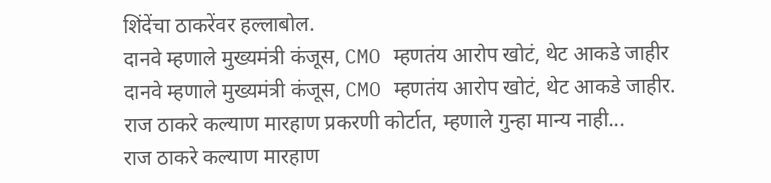शिंदेंचा ठाकरेंवर हल्लाबोल.
दानवे म्हणाले मुख्यमंत्री कंजूस, CMO म्हणतंय आरोप खोटं, थेट आकडे जाहीर
दानवे म्हणाले मुख्यमंत्री कंजूस, CMO म्हणतंय आरोप खोटं, थेट आकडे जाहीर.
राज ठाकरे कल्याण मारहाण प्रकरणी कोर्टात, म्हणाले गुन्हा मान्य नाही...
राज ठाकरे कल्याण मारहाण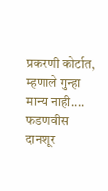प्रकरणी कोर्टात, म्हणाले गुन्हा मान्य नाही....
फडणवीस दानशूर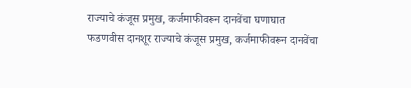राज्याचे कंजूस प्रमुख, कर्जमाफीवरून दानवेंचा घणाघात
फडणवीस दानशूर राज्याचे कंजूस प्रमुख, कर्जमाफीवरून दानवेंचा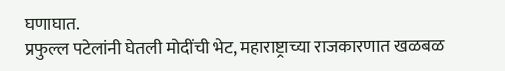घणाघात.
प्रफुल्ल पटेलांनी घेतली मोदींची भेट, महाराष्ट्राच्या राजकारणात खळबळ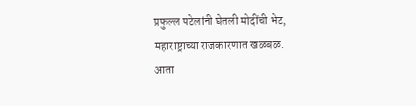प्रफुल्ल पटेलांनी घेतली मोदींची भेट, महाराष्ट्राच्या राजकारणात खळबळ.
आता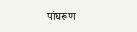पांघरूण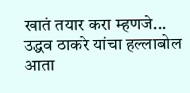खातं तयार करा म्हणजे... उद्धव ठाकरे यांचा हल्लाबोल
आता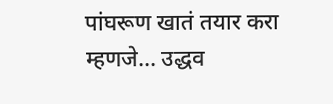पांघरूण खातं तयार करा म्हणजे... उद्धव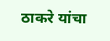ठाकरे यांचा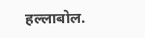हल्लाबोल.